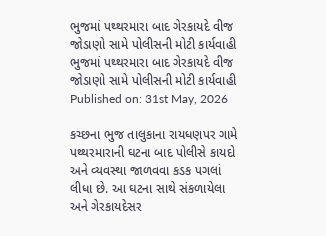ભુજમાં પથ્થરમારા બાદ ગેરકાયદે વીજ જોડાણો સામે પોલીસની મોટી કાર્યવાહી
ભુજમાં પથ્થરમારા બાદ ગેરકાયદે વીજ જોડાણો સામે પોલીસની મોટી કાર્યવાહી
Published on: 31st May, 2026

કચ્છના ભુજ તાલુકાના રાયધણપર ગામે પથ્થરમારાની ઘટના બાદ પોલીસે કાયદો અને વ્યવસ્થા જાળવવા કડક પગલાં લીધા છે. આ ઘટના સાથે સંકળાયેલા અને ગેરકાયદેસર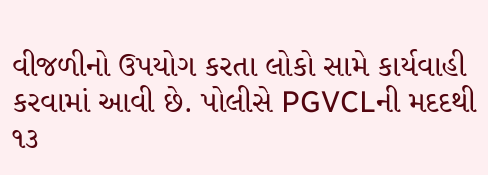વીજળીનો ઉપયોગ કરતા લોકો સામે કાર્યવાહી કરવામાં આવી છે. પોલીસે PGVCLની મદદથી ૧૩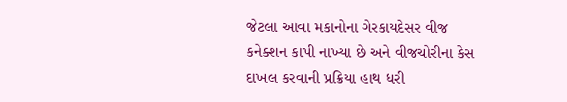જેટલા આવા મકાનોના ગેરકાયદેસર વીજ કનેક્શન કાપી નાખ્યા છે અને વીજચોરીના કેસ દાખલ કરવાની પ્રક્રિયા હાથ ધરી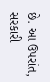છે. આ ઉપરાંત, સરકારી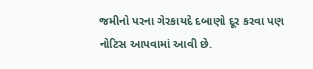જમીનો પરના ગેરકાયદે દબાણો દૂર કરવા પણ નોટિસ આપવામાં આવી છે.